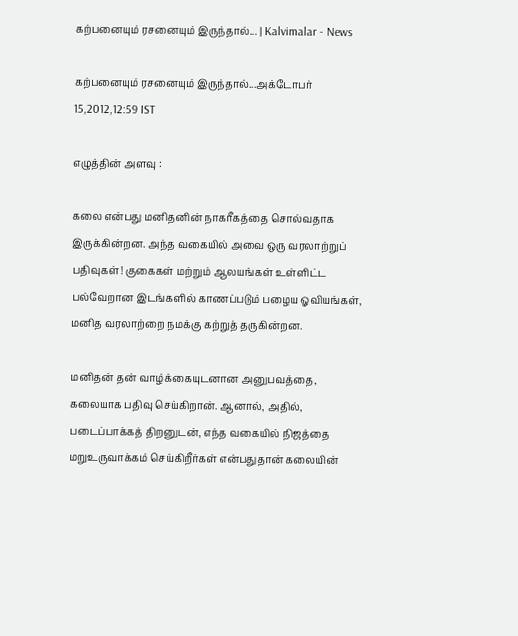கற்பனையும் ரசனையும் இருந்தால்... | Kalvimalar - News

கற்பனையும் ரசனையும் இருந்தால்...அக்டோபர் 15,2012,12:59 IST

எழுத்தின் அளவு :

கலை என்பது மனிதனின் நாகரீகத்தை சொல்வதாக இருக்கின்றன. அந்த வகையில் அவை ஒரு வரலாற்றுப் பதிவுகள்! குகைகள் மற்றும் ஆலயங்கள் உள்ளிட்ட பல்வேறான இடங்களில் காணப்படும் பழைய ஓவியங்கள், மனித வரலாற்றை நமக்கு கற்றுத் தருகின்றன.

மனிதன் தன் வாழ்க்கையுடனான அனுபவத்தை, கலையாக பதிவு செய்கிறான். ஆனால், அதில், படைப்பாக்கத் திறனுடன், எந்த வகையில் நிஜத்தை மறுஉருவாக்கம் செய்கிறீர்கள் என்பதுதான் கலையின்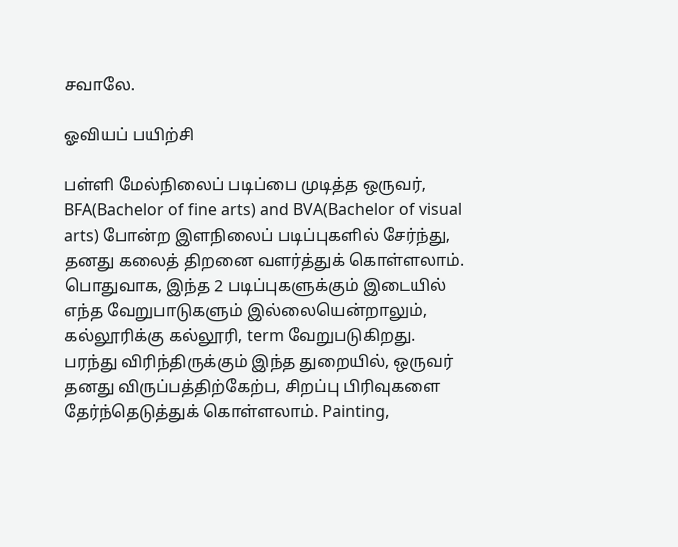சவாலே.

ஓவியப் பயிற்சி

பள்ளி மேல்நிலைப் படிப்பை முடித்த ஒருவர், BFA(Bachelor of fine arts) and BVA(Bachelor of visual arts) போன்ற இளநிலைப் படிப்புகளில் சேர்ந்து, தனது கலைத் திறனை வளர்த்துக் கொள்ளலாம். பொதுவாக, இந்த 2 படிப்புகளுக்கும் இடையில் எந்த வேறுபாடுகளும் இல்லையென்றாலும், கல்லூரிக்கு கல்லூரி, term வேறுபடுகிறது. பரந்து விரிந்திருக்கும் இந்த துறையில், ஒருவர் தனது விருப்பத்திற்கேற்ப, சிறப்பு பிரிவுகளை தேர்ந்தெடுத்துக் கொள்ளலாம். Painting,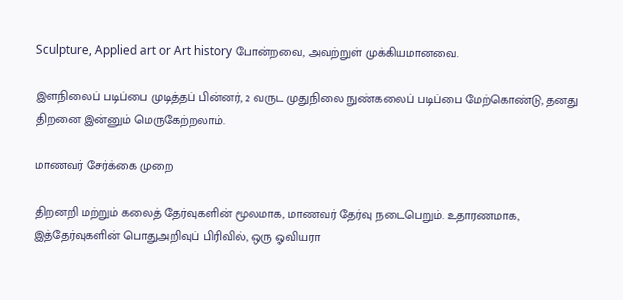Sculpture, Applied art or Art history போன்றவை, அவற்றுள் முக்கியமானவை.

இளநிலைப் படிப்பை முடித்தப் பின்னர், 2 வருட முதுநிலை நுண்கலைப் படிப்பை மேற்கொண்டு, தனது திறனை இன்னும் மெருகேற்றலாம்.

மாணவர் சேர்க்கை முறை

திறனறி மற்றும் கலைத் தேர்வுகளின் மூலமாக, மாணவர் தேர்வு நடைபெறும். உதாரணமாக, இத்தேர்வுகளின் பொதுஅறிவுப் பிரிவில், ஒரு ஓவியரா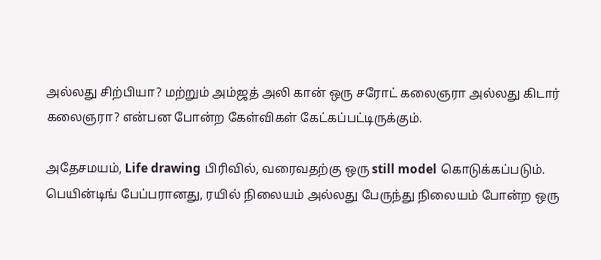அல்லது சிற்பியா? மற்றும் அம்ஜத் அலி கான் ஒரு சரோட் கலைஞரா அல்லது கிடார் கலைஞரா? என்பன போன்ற கேள்விகள் கேட்கப்பட்டிருக்கும்.

அதேசமயம், Life drawing பிரிவில், வரைவதற்கு ஒரு still model கொடுக்கப்படும். பெயின்டிங் பேப்பரானது, ரயில் நிலையம் அல்லது பேருந்து நிலையம் போன்ற ஒரு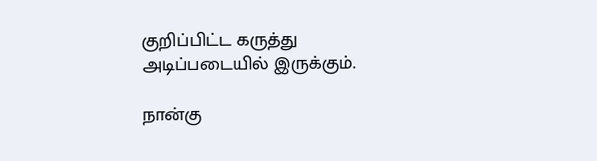குறிப்பிட்ட கருத்து அடிப்படையில் இருக்கும்.

நான்கு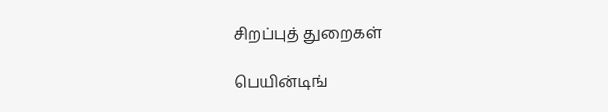சிறப்புத் துறைகள்

பெயின்டிங்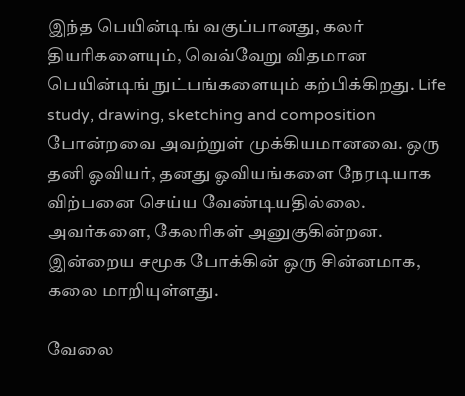இந்த பெயின்டிங் வகுப்பானது, கலர் தியரிகளையும், வெவ்வேறு விதமான பெயின்டிங் நுட்பங்களையும் கற்பிக்கிறது. Life study, drawing, sketching and composition போன்றவை அவற்றுள் முக்கியமானவை. ஒரு தனி ஓவியர், தனது ஓவியங்களை நேரடியாக விற்பனை செய்ய வேண்டியதில்லை. அவர்களை, கேலரிகள் அனுகுகின்றன. இன்றைய சமூக போக்கின் ஒரு சின்னமாக, கலை மாறியுள்ளது.

வேலை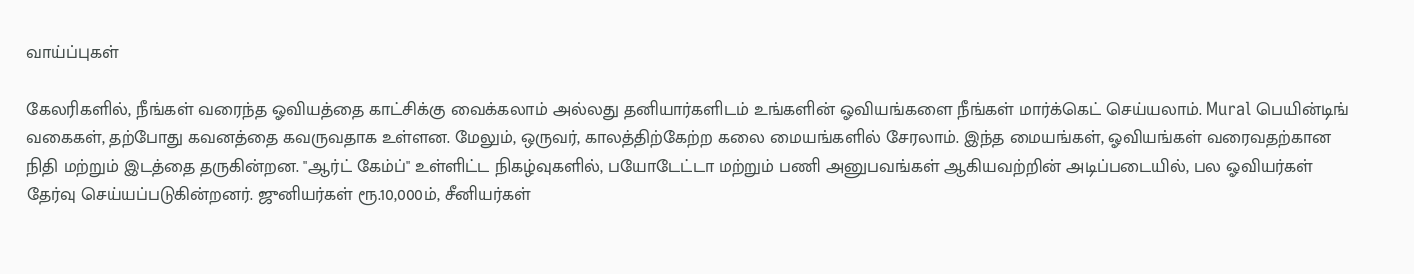வாய்ப்புகள்

கேலரிகளில், நீங்கள் வரைந்த ஓவியத்தை காட்சிக்கு வைக்கலாம் அல்லது தனியார்களிடம் உங்களின் ஓவியங்களை நீங்கள் மார்க்கெட் செய்யலாம். Mural பெயின்டிங் வகைகள், தற்போது கவனத்தை கவருவதாக உள்ளன. மேலும், ஒருவர், காலத்திற்கேற்ற கலை மையங்களில் சேரலாம். இந்த மையங்கள், ஓவியங்கள் வரைவதற்கான நிதி மற்றும் இடத்தை தருகின்றன. "ஆர்ட் கேம்ப்" உள்ளிட்ட நிகழ்வுகளில், பயோடேட்டா மற்றும் பணி அனுபவங்கள் ஆகியவற்றின் அடிப்படையில், பல ஓவியர்கள் தேர்வு செய்யப்படுகின்றனர். ஜுனியர்கள் ரூ.10,000ம், சீனியர்கள்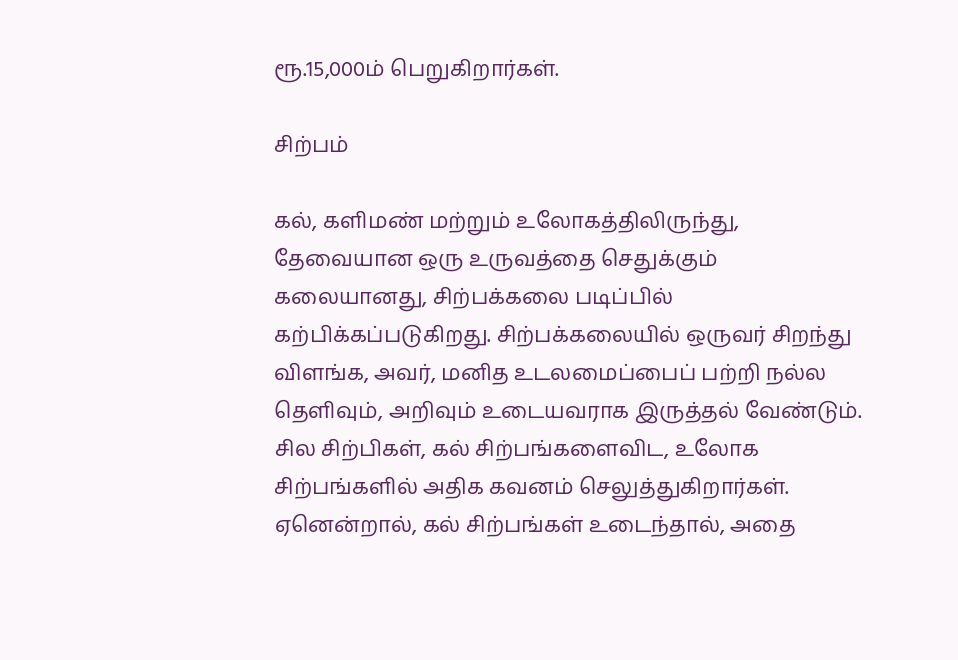ரூ.15,000ம் பெறுகிறார்கள்.

சிற்பம்

கல், களிமண் மற்றும் உலோகத்திலிருந்து, தேவையான ஒரு உருவத்தை செதுக்கும் கலையானது, சிற்பக்கலை படிப்பில் கற்பிக்கப்படுகிறது. சிற்பக்கலையில் ஒருவர் சிறந்து விளங்க, அவர், மனித உடலமைப்பைப் பற்றி நல்ல தெளிவும், அறிவும் உடையவராக இருத்தல் வேண்டும். சில சிற்பிகள், கல் சிற்பங்களைவிட, உலோக சிற்பங்களில் அதிக கவனம் செலுத்துகிறார்கள். ஏனென்றால், கல் சிற்பங்கள் உடைந்தால், அதை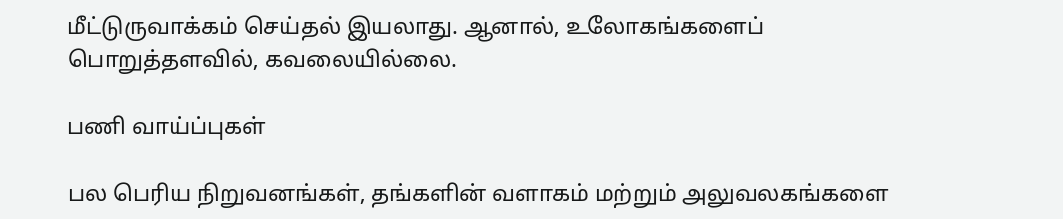மீட்டுருவாக்கம் செய்தல் இயலாது. ஆனால், உலோகங்களைப் பொறுத்தளவில், கவலையில்லை.

பணி வாய்ப்புகள்

பல பெரிய நிறுவனங்கள், தங்களின் வளாகம் மற்றும் அலுவலகங்களை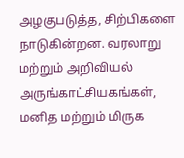அழகுபடுத்த, சிற்பிகளை நாடுகின்றன. வரலாறு மற்றும் அறிவியல் அருங்காட்சியகங்கள், மனித மற்றும் மிருக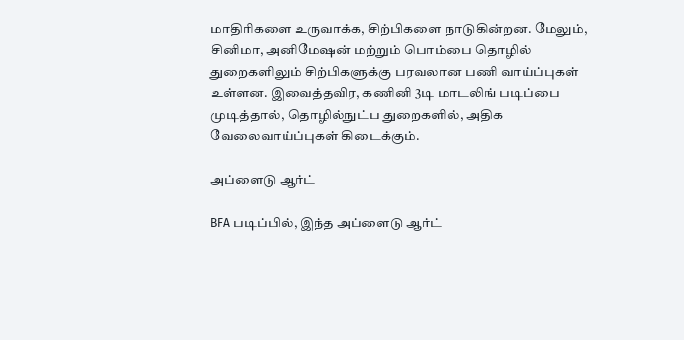மாதிரிகளை உருவாக்க, சிற்பிகளை நாடுகின்றன. மேலும், சினிமா, அனிமேஷன் மற்றும் பொம்பை தொழில் துறைகளிலும் சிற்பிகளுக்கு பரவலான பணி வாய்ப்புகள் உள்ளன. இவைத்தவிர, கணினி 3டி மாடலிங் படிப்பை முடித்தால், தொழில்நுட்ப துறைகளில், அதிக வேலைவாய்ப்புகள் கிடைக்கும்.

அப்ளைடு ஆர்ட்

BFA படிப்பில், இந்த அப்ளைடு ஆர்ட்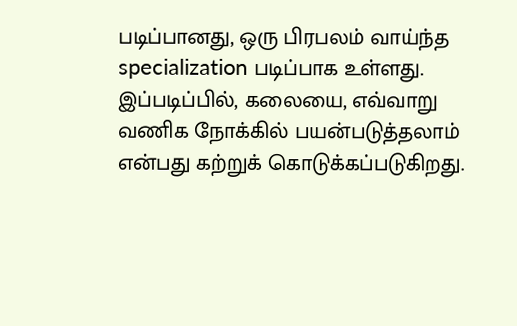படிப்பானது, ஒரு பிரபலம் வாய்ந்த specialization படிப்பாக உள்ளது. இப்படிப்பில், கலையை, எவ்வாறு வணிக நோக்கில் பயன்படுத்தலாம் என்பது கற்றுக் கொடுக்கப்படுகிறது.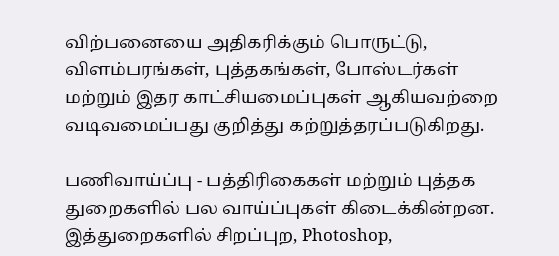விற்பனையை அதிகரிக்கும் பொருட்டு, விளம்பரங்கள், புத்தகங்கள், போஸ்டர்கள் மற்றும் இதர காட்சியமைப்புகள் ஆகியவற்றை வடிவமைப்பது குறித்து கற்றுத்தரப்படுகிறது.

பணிவாய்ப்பு - பத்திரிகைகள் மற்றும் புத்தக துறைகளில் பல வாய்ப்புகள் கிடைக்கின்றன. இத்துறைகளில் சிறப்புற, Photoshop,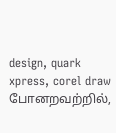design, quark xpress, corel draw போனறவற்றில்,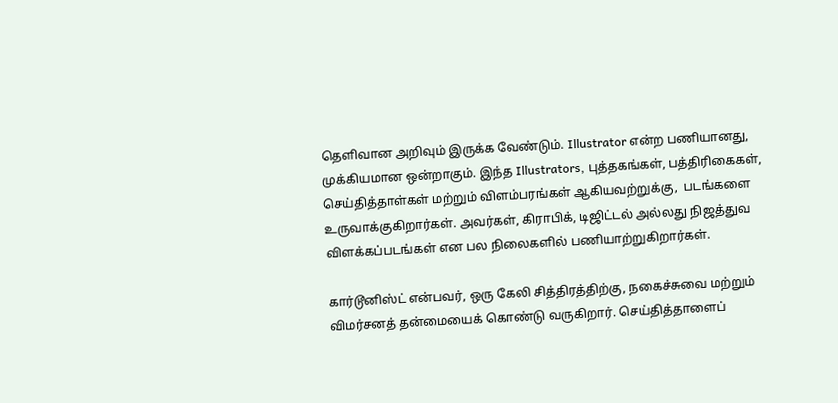தெளிவான அறிவும் இருக்க வேண்டும். Illustrator என்ற பணியானது, முக்கியமான ஒன்றாகும். இந்த Illustrators, புத்தகங்கள், பத்திரிகைகள், செய்தித்தாள்கள் மற்றும் விளம்பரங்கள் ஆகியவற்றுக்கு,  படங்களை உருவாக்குகிறார்கள். அவர்கள், கிராபிக், டிஜிட்டல் அல்லது நிஜத்துவ விளக்கப்படங்கள் என பல நிலைகளில் பணியாற்றுகிறார்கள்.

கார்டூனிஸ்ட் என்பவர், ஒரு கேலி சித்திரத்திற்கு, நகைச்சுவை மற்றும் விமர்சனத் தன்மையைக் கொண்டு வருகிறார். செய்தித்தாளைப்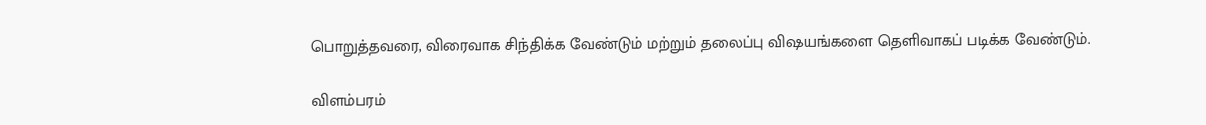பொறுத்தவரை, விரைவாக சிந்திக்க வேண்டும் மற்றும் தலைப்பு விஷயங்களை தெளிவாகப் படிக்க வேண்டும்.

விளம்பரம்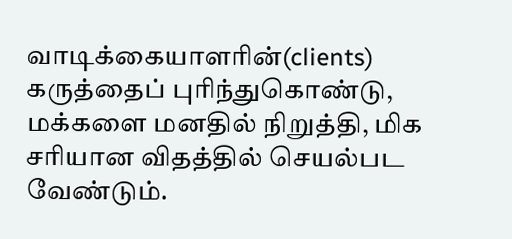வாடிக்கையாளரின்(clients) கருத்தைப் புரிந்துகொண்டு, மக்களை மனதில் நிறுத்தி, மிக சரியான விதத்தில் செயல்பட வேண்டும்.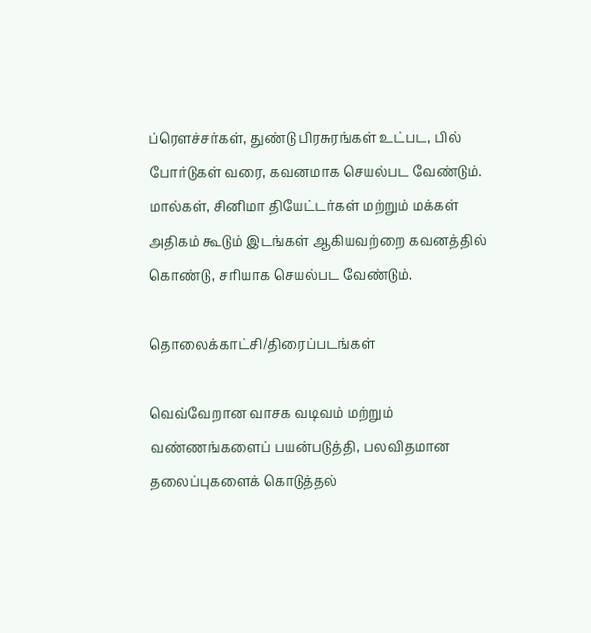ப்ரெளச்சர்கள், துண்டு பிரசுரங்கள் உட்பட, பில் போர்டுகள் வரை, கவனமாக செயல்பட வேண்டும். மால்கள், சினிமா தியேட்டர்கள் மற்றும் மக்கள் அதிகம் கூடும் இடங்கள் ஆகியவற்றை கவனத்தில் கொண்டு, சரியாக செயல்பட வேண்டும்.

தொலைக்காட்சி/திரைப்படங்கள்

வெவ்வேறான வாசக வடிவம் மற்றும் வண்ணங்களைப் பயன்படுத்தி, பலவிதமான தலைப்புகளைக் கொடுத்தல்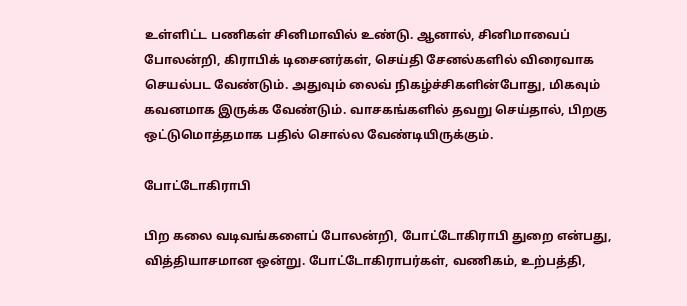உள்ளிட்ட பணிகள் சினிமாவில் உண்டு. ஆனால், சினிமாவைப் போலன்றி, கிராபிக் டிசைனர்கள், செய்தி சேனல்களில் விரைவாக செயல்பட வேண்டும். அதுவும் லைவ் நிகழ்ச்சிகளின்போது, மிகவும் கவனமாக இருக்க வேண்டும். வாசகங்களில் தவறு செய்தால், பிறகு ஒட்டுமொத்தமாக பதில் சொல்ல வேண்டியிருக்கும்.

போட்டோகிராபி

பிற கலை வடிவங்களைப் போலன்றி, போட்டோகிராபி துறை என்பது, வித்தியாசமான ஒன்று. போட்டோகிராபர்கள், வணிகம், உற்பத்தி,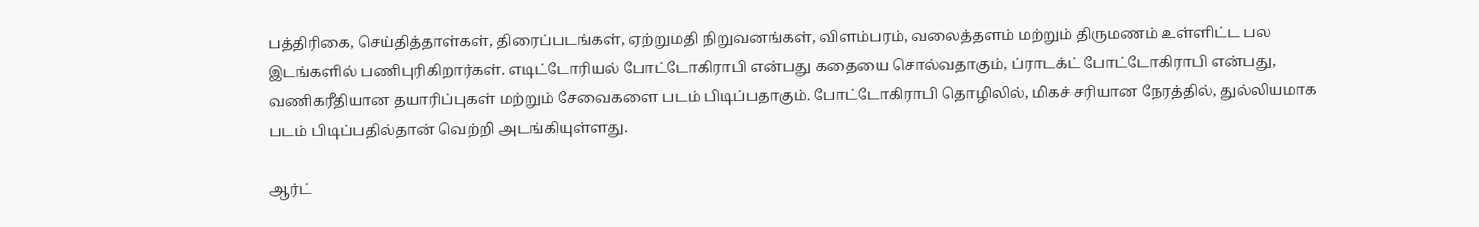பத்திரிகை, செய்தித்தாள்கள், திரைப்படங்கள், ஏற்றுமதி நிறுவனங்கள், விளம்பரம், வலைத்தளம் மற்றும் திருமணம் உள்ளிட்ட பல இடங்களில் பணிபுரிகிறார்கள். எடிட்டோரியல் போட்டோகிராபி என்பது கதையை சொல்வதாகும், ப்ராடக்ட் போட்டோகிராபி என்பது, வணிகரீதியான தயாரிப்புகள் மற்றும் சேவைகளை படம் பிடிப்பதாகும். போட்டோகிராபி தொழிலில், மிகச் சரியான நேரத்தில், துல்லியமாக படம் பிடிப்பதில்தான் வெற்றி அடங்கியுள்ளது.

ஆர்ட்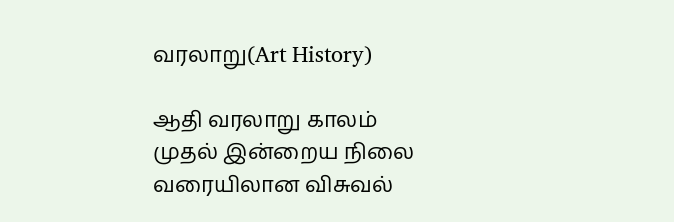வரலாறு(Art History)

ஆதி வரலாறு காலம் முதல் இன்றைய நிலை வரையிலான விசுவல்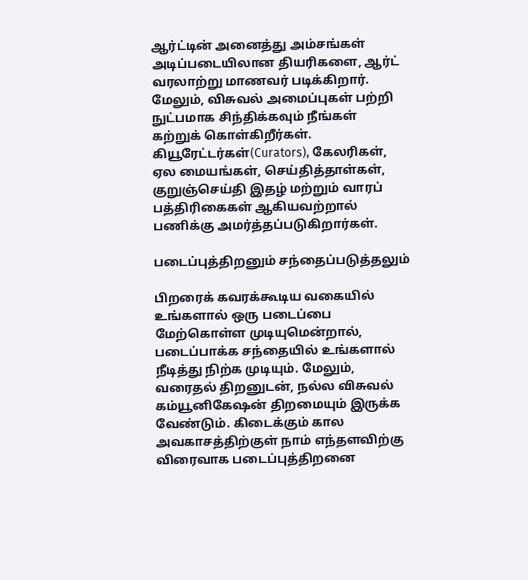ஆர்ட்டின் அனைத்து அம்சங்கள் அடிப்படையிலான தியரிகளை, ஆர்ட் வரலாற்று மாணவர் படிக்கிறார். மேலும், விசுவல் அமைப்புகள் பற்றி நுட்பமாக சிந்திக்கவும் நீங்கள் கற்றுக் கொள்கிறீர்கள். கியூரேட்டர்கள்(Curators), கேலரிகள், ஏல மையங்கள், செய்தித்தாள்கள், குறுஞ்செய்தி இதழ் மற்றும் வாரப் பத்திரிகைகள் ஆகியவற்றால் பணிக்கு அமர்த்தப்படுகிறார்கள்.

படைப்புத்திறனும் சந்தைப்படுத்தலும்

பிறரைக் கவரக்கூடிய வகையில் உங்களால் ஒரு படைப்பை மேற்கொள்ள முடியுமென்றால், படைப்பாக்க சந்தையில் உங்களால் நீடித்து நிற்க முடியும். மேலும், வரைதல் திறனுடன், நல்ல விசுவல் கம்யூனிகேஷன் திறமையும் இருக்க வேண்டும். கிடைக்கும் கால அவகாசத்திற்குள் நாம் எந்தளவிற்கு விரைவாக படைப்புத்திறனை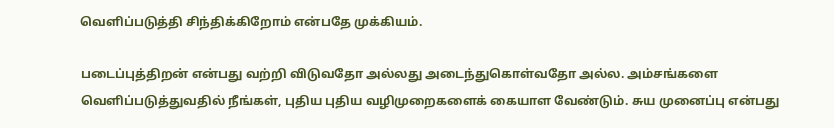வெளிப்படுத்தி சிந்திக்கிறோம் என்பதே முக்கியம்.

படைப்புத்திறன் என்பது வற்றி விடுவதோ அல்லது அடைந்துகொள்வதோ அல்ல. அம்சங்களை வெளிப்படுத்துவதில் நீங்கள், புதிய புதிய வழிமுறைகளைக் கையாள வேண்டும். சுய முனைப்பு என்பது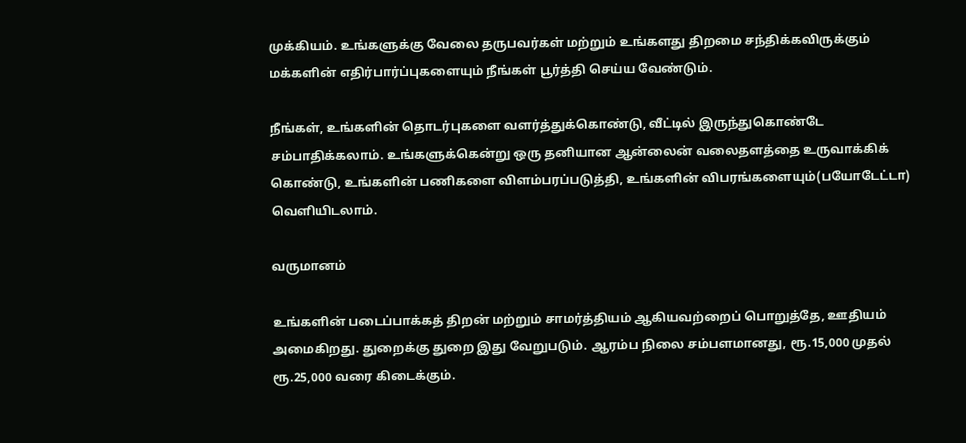முக்கியம். உங்களுக்கு வேலை தருபவர்கள் மற்றும் உங்களது திறமை சந்திக்கவிருக்கும் மக்களின் எதிர்பார்ப்புகளையும் நீங்கள் பூர்த்தி செய்ய வேண்டும்.

நீங்கள், உங்களின் தொடர்புகளை வளர்த்துக்கொண்டு, வீட்டில் இருந்துகொண்டே சம்பாதிக்கலாம். உங்களுக்கென்று ஒரு தனியான ஆன்லைன் வலைதளத்தை உருவாக்கிக் கொண்டு, உங்களின் பணிகளை விளம்பரப்படுத்தி, உங்களின் விபரங்களையும்(பயோடேட்டா) வெளியிடலாம்.

வருமானம்

உங்களின் படைப்பாக்கத் திறன் மற்றும் சாமர்த்தியம் ஆகியவற்றைப் பொறுத்தே, ஊதியம் அமைகிறது. துறைக்கு துறை இது வேறுபடும். ஆரம்ப நிலை சம்பளமானது, ரூ.15,000 முதல் ரூ.25,000 வரை கிடைக்கும்.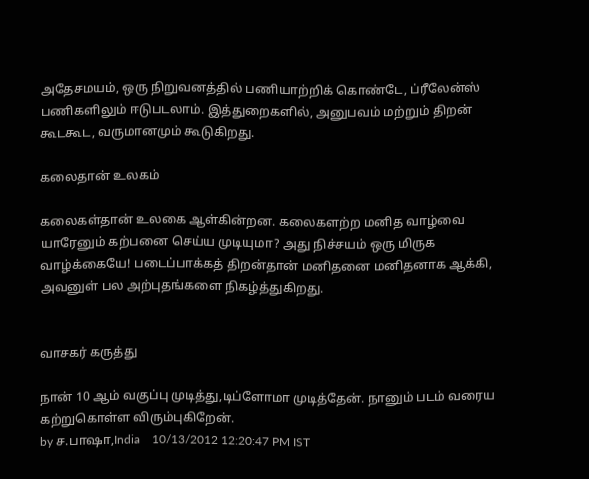அதேசமயம், ஒரு நிறுவனத்தில் பணியாற்றிக் கொண்டே, ப்ரீலேன்ஸ் பணிகளிலும் ஈடுபடலாம். இத்துறைகளில், அனுபவம் மற்றும் திறன் கூடகூட, வருமானமும் கூடுகிறது.

கலைதான் உலகம்

கலைகள்தான் உலகை ஆள்கின்றன. கலைகளற்ற மனித வாழ்வை யாரேனும் கற்பனை செய்ய முடியுமா? அது நிச்சயம் ஒரு மிருக வாழ்க்கையே! படைப்பாக்கத் திறன்தான் மனிதனை மனிதனாக ஆக்கி, அவனுள் பல அற்புதங்களை நிகழ்த்துகிறது.


வாசகர் கருத்து

நான் 10 ஆம் வகுப்பு முடித்து,டிப்ளோமா முடித்தேன். நானும் படம் வரைய கற்றுகொள்ள விரும்புகிறேன்.
by ச.பாஷா,India    10/13/2012 12:20:47 PM IST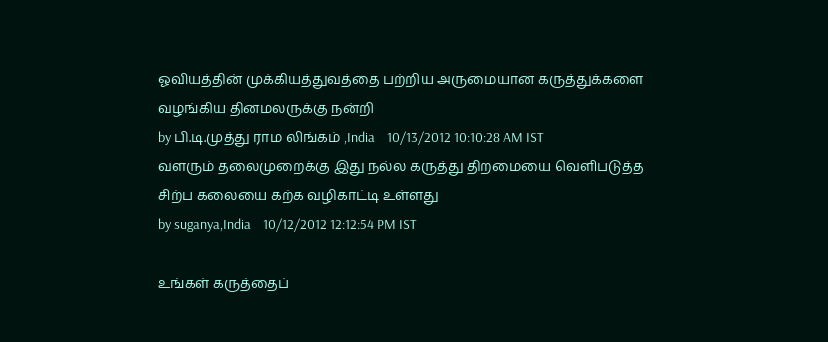ஓவியத்தின் முக்கியத்துவத்தை பற்றிய அருமையான கருத்துக்களை வழங்கிய தினமலருக்கு நன்றி
by பி.டி.முத்து ராம லிங்கம் ,India    10/13/2012 10:10:28 AM IST
வளரும் தலைமுறைக்கு இது நல்ல கருத்து திறமையை வெளிபடுத்த சிற்ப கலையை கற்க வழிகாட்டி உள்ளது
by suganya,India    10/12/2012 12:12:54 PM IST

உங்கள் கருத்தைப்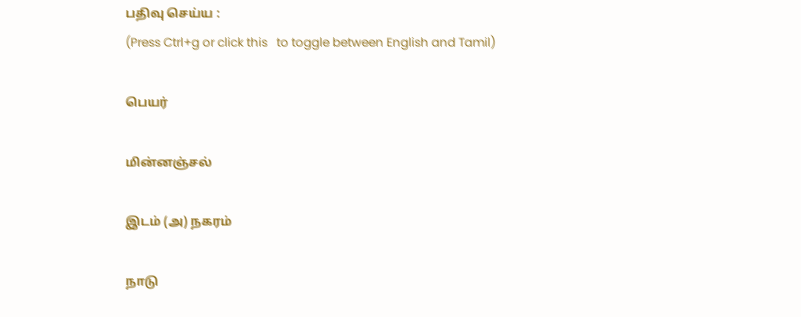பதிவு செய்ய :
(Press Ctrl+g or click this   to toggle between English and Tamil)

பெயர்

மின்னஞ்சல்

இடம் (அ) நகரம்

நாடு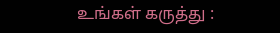உங்கள் கருத்து :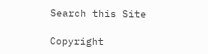Search this Site

Copyright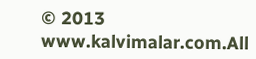© 2013 www.kalvimalar.com.All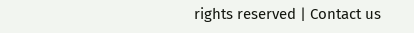rights reserved | Contact us